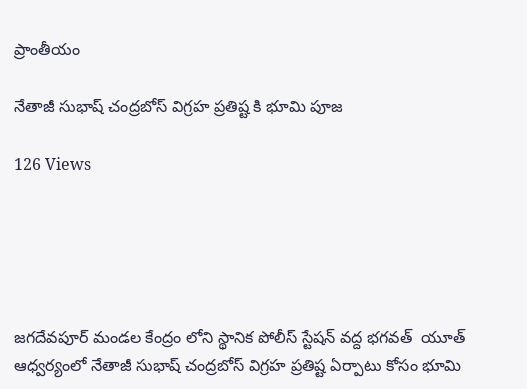ప్రాంతీయం

నేతాజీ సుభాష్ చంద్రబోస్ విగ్రహ ప్రతిష్ట కి భూమి పూజ

126 Views





జగదేవపూర్ మండల కేంద్రం లోని స్థానిక పోలీస్ స్టేషన్ వద్ద భగవత్  యూత్ ఆధ్వర్యంలో నేతాజీ సుభాష్ చంద్రబోస్ విగ్రహ ప్రతిష్ట ఏర్పాటు కోసం భూమి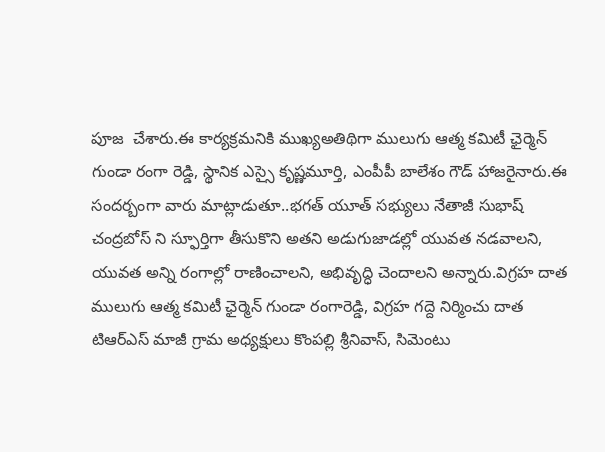పూజ  చేశారు.ఈ కార్యక్రమనికి ముఖ్యఅతిథిగా ములుగు ఆత్మ కమిటీ ఛైర్మెన్ గుండా రంగా రెడ్డి, స్థానిక ఎస్సై కృష్ణమూర్తి, ఎంపీపీ బాలేశం గౌడ్ హాజరైనారు.ఈ సందర్బంగా వారు మాట్లాడుతూ..భగత్ యూత్ సభ్యులు నేతాజీ సుభాష్ చంద్రబోస్ ని స్ఫూర్తిగా తీసుకొని అతని అడుగుజాడల్లో యువత నడవాలని, యువత అన్ని రంగాల్లో రాణించాలని, అభివృద్ధి చెందాలని అన్నారు.విగ్రహ దాత ములుగు ఆత్మ కమిటీ ఛైర్మెన్ గుండా రంగారెడ్డి, విగ్రహ గద్దె నిర్మించు దాత టిఆర్ఎస్ మాజీ గ్రామ అధ్యక్షులు కొంపల్లి శ్రీనివాస్, సిమెంటు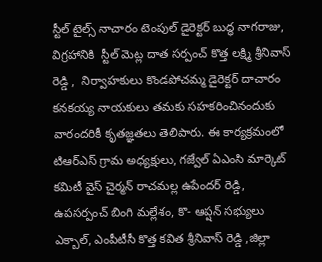స్టీల్ టైల్స్ నాచారం టెంపుల్ డైరెక్టర్ బుద్ధ నాగరాజు, విగ్రహానికి  స్టీల్ మెట్ల దాత సర్పంచ్ కొత్త లక్ష్మి శ్రీనివాస్ రెడ్డి ,  నిర్వాహకులు కొండపోచమ్మ డైరెక్టర్ దాచారం కనకయ్య నాయకులు తమకు సహకరించినందుకు వారందరికీ కృతజ్ఞతలు తెలిపారు. ఈ కార్యక్రమంలో టిఆర్ఎస్ గ్రామ అధ్యక్షులు, గజ్వేల్ ఏఎంసి మార్కెట్ కమిటీ వైస్ చైర్మన్ రాచమల్ల ఉపేందర్ రెడ్డి, ఉపసర్పంచ్ బింగి మల్లేశం, కొ- ఆప్షన్ సభ్యులు ఎక్బాల్, ఎంపీటీసీ కొత్త కవిత శ్రీనివాస్ రెడ్డి ,జిల్లా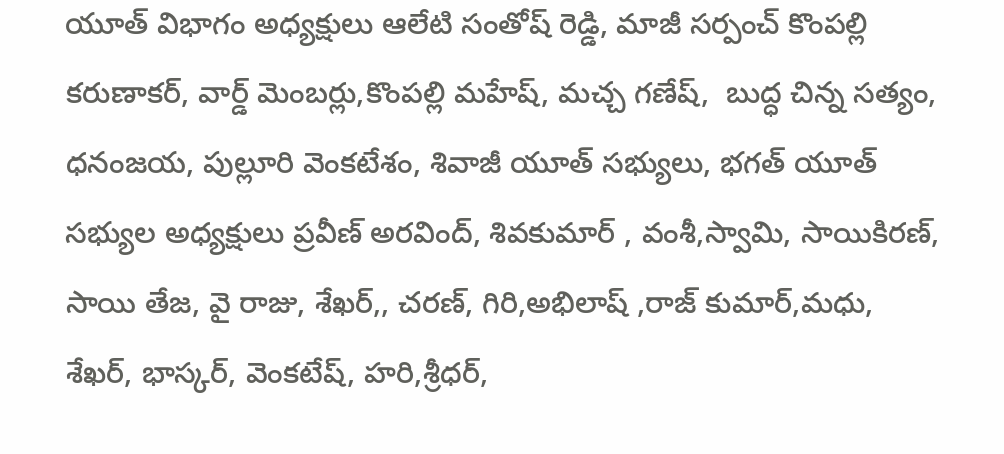యూత్ విభాగం అధ్యక్షులు ఆలేటి సంతోష్ రెడ్డి, మాజీ సర్పంచ్ కొంపల్లి కరుణాకర్, వార్డ్ మెంబర్లు,కొంపల్లి మహేష్, మచ్చ గణేష్,  బుద్ధ చిన్న సత్యం, ధనంజయ, పుల్లూరి వెంకటేశం, శివాజీ యూత్ సభ్యులు, భగత్ యూత్ సభ్యుల అధ్యక్షులు ప్రవీణ్ అరవింద్, శివకుమార్ , వంశీ,స్వామి, సాయికిరణ్, సాయి తేజ, వై రాజు, శేఖర్,, చరణ్, గిరి,అభిలాష్ ,రాజ్ కుమార్,మధు, శేఖర్, భాస్కర్, వెంకటేష్, హరి,శ్రీధర్,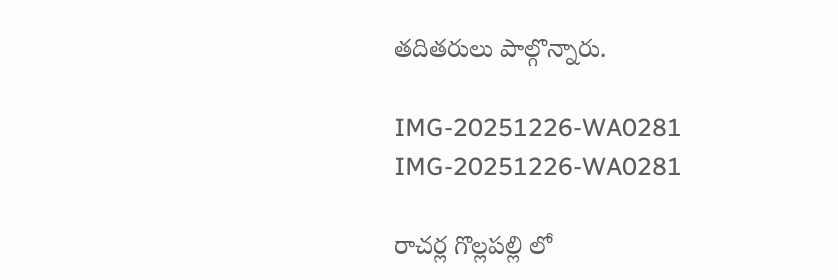తదితరులు పాల్గొన్నారు.

IMG-20251226-WA0281
IMG-20251226-WA0281

రాచర్ల గొల్లపల్లి లో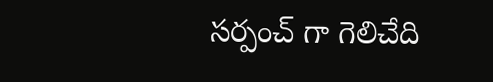సర్పంచ్ గా గెలిచేది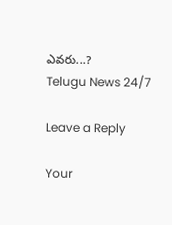ఎవరు...?
Telugu News 24/7

Leave a Reply

Your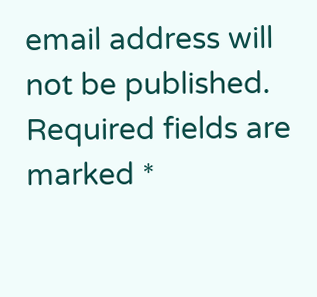email address will not be published. Required fields are marked *